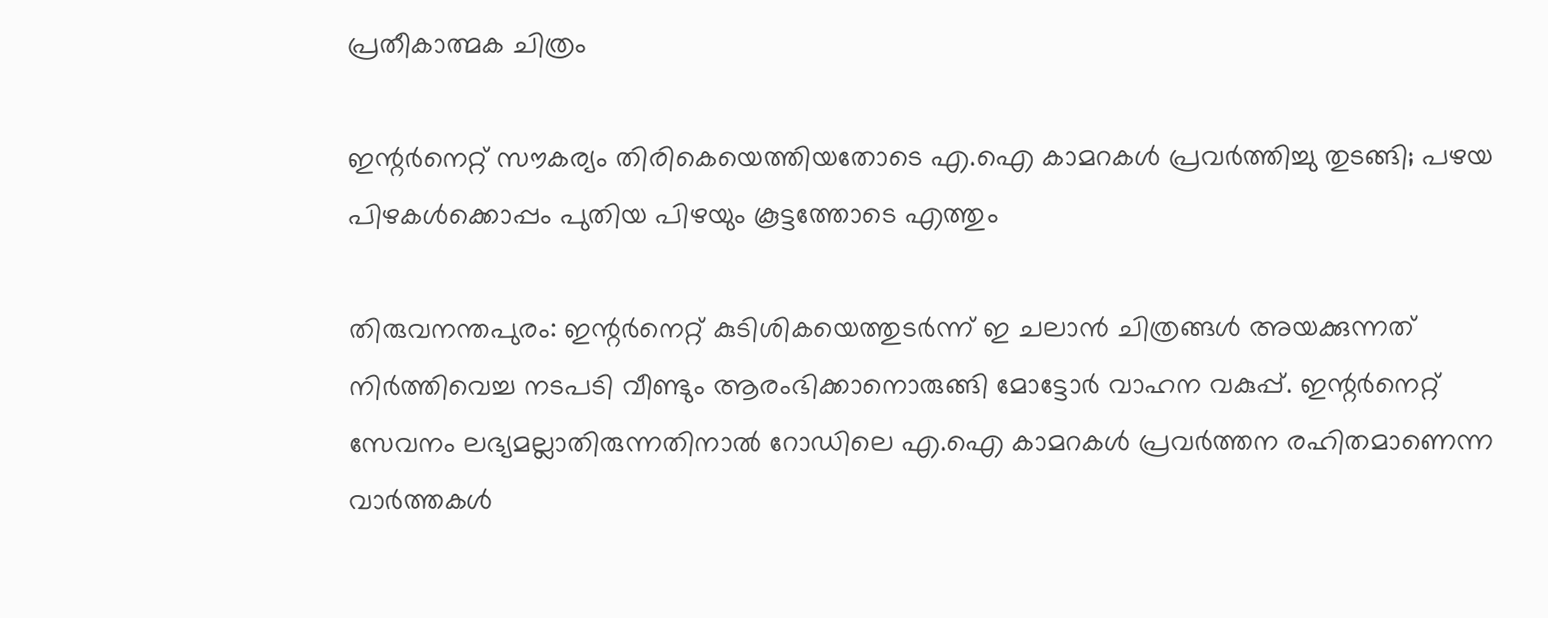പ്രതീകാത്മക ചിത്രം

ഇന്റർനെറ്റ് സൗകര്യം തിരികെയെത്തിയതോടെ എ.ഐ കാമറകൾ പ്രവർത്തിച്ചു തുടങ്ങി; പഴയ പിഴകൾക്കൊപ്പം പുതിയ പിഴയും കൂട്ടത്തോടെ എത്തും

തിരുവനന്തപുരം: ഇന്റർനെറ്റ് കുടിശികയെത്തുടർന്ന് ഇ ചലാൻ ചിത്രങ്ങൾ അയക്കുന്നത് നിർത്തിവെച്ച നടപടി വീണ്ടും ആരംഭിക്കാനൊരുങ്ങി മോട്ടോർ വാഹന വകുപ്പ്. ഇന്റർനെറ്റ് സേവനം ലഭ്യമല്ലാതിരുന്നതിനാൽ റോഡിലെ എ.ഐ കാമറകൾ പ്രവർത്തന രഹിതമാണെന്ന വാർത്തകൾ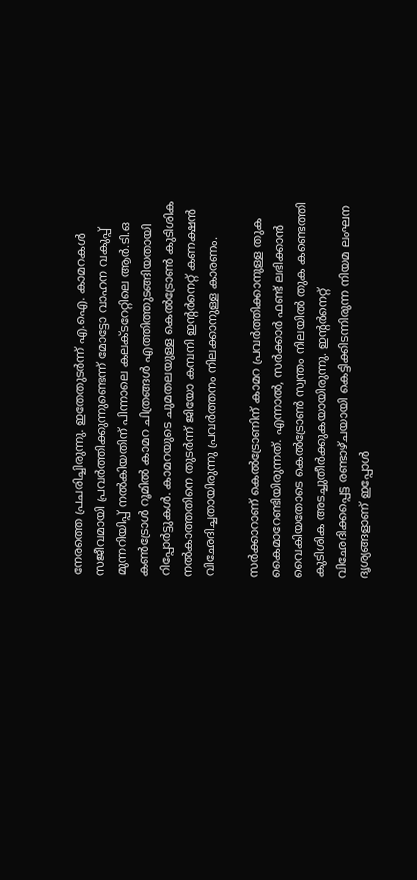നേരത്തെ പ്രചരിച്ചിരുന്നു. ഇതേതുടർന്ന് എ.ഐ. കാമറകൾ സജീവമായി പ്രവർത്തിക്കുന്നുണ്ടെന്ന് മോട്ടോ വാഹന വകുപ്പ് മുന്നറിയിപ്പ് നൽകിയതിന് പിന്നാലെ കലക്ടറേറ്റിലെ ആർ.ടി.ഒ കൺട്രോൾ റൂമിൽ കാമറ ചിത്രങ്ങൾ എത്തിത്തുടങ്ങിയതായി റിപ്പോർട്ടുകൾ. കാമറയുടെ ചുമതലയുള്ള കെൽട്രോൺ കുടിശിക നൽകാത്തതിനെ തുടർന്ന് ജിയോ കമ്പനി ഇന്റർനെറ്റ് കണക്ഷൻ വിഛേദിച്ചതായിരുന്നു പ്രവർത്തനം നിലക്കാനുള്ള കാരണം.

സർക്കാറാണ് കെൽട്രോണിന് കാമറ പ്രവർത്തിക്കാനുള്ള തുക കൈമാറേണ്ടിയിരുന്നത്. എന്നാൽ, സർക്കാർ ഫണ്ട് ലഭിക്കാൻ വൈകിയതോടെ കെൽട്രോൺ സ്വന്തം നിലയിൽ തുക കണ്ടെത്തി കുടിശിക അടച്ചുതീർക്കുകയായിരുന്നു. ഇന്റർനെറ്റ് വിഛേദിക്കപ്പെട്ട രണ്ടാഴ്ചയായി കെട്ടിക്കിടന്നിരുന്ന നിയമ ലംഘന ദൃശ്യങ്ങളാണ് ഇപ്പോൾ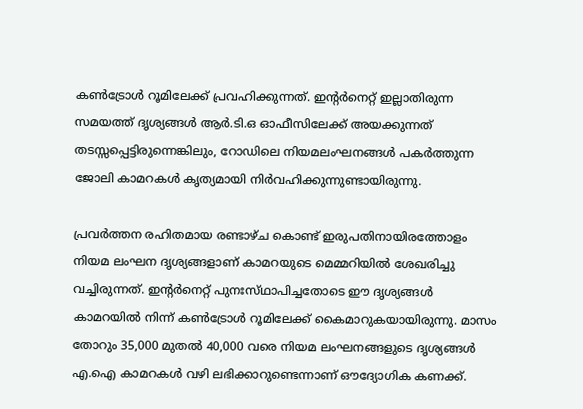കൺട്രോൾ റൂമിലേക്ക് പ്രവഹിക്കുന്നത്. ഇന്റർനെറ്റ് ഇല്ലാതിരുന്ന സമയത്ത് ദൃശ്യങ്ങൾ ആർ.ടി.ഒ ഓഫീസിലേക്ക് അയക്കുന്നത് തടസ്സപ്പെട്ടിരുന്നെങ്കിലും, റോഡിലെ നിയമലംഘനങ്ങൾ പകർത്തുന്ന ജോലി കാമറകൾ കൃത്യമായി നിർവഹിക്കുന്നുണ്ടായിരുന്നു.

പ്രവർത്തന രഹിതമായ രണ്ടാഴ്‌ച കൊണ്ട് ഇരുപതിനായിരത്തോളം നിയമ ലംഘന ദൃശ്യങ്ങളാണ് കാമറയുടെ മെമ്മറിയിൽ ശേഖരിച്ചു വച്ചിരുന്നത്. ഇൻ്റർനെറ്റ് പുനഃസ്‌ഥാപിച്ചതോടെ ഈ ദൃശ്യങ്ങൾ കാമറയിൽ നിന്ന് കൺട്രോൾ റൂമിലേക്ക് കൈമാറുകയായിരുന്നു. മാസം തോറും 35,000 മുതൽ 40,000 വരെ നിയമ ലംഘനങ്ങളുടെ ദൃശ്യങ്ങൾ എ.ഐ കാമറകൾ വഴി ലഭിക്കാറുണ്ടെന്നാണ് ഔദ്യോഗിക കണക്ക്.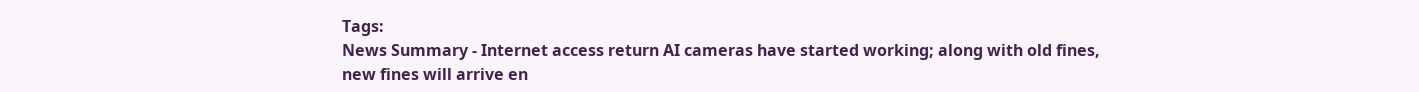Tags:
News Summary - Internet access return AI cameras have started working; along with old fines, new fines will arrive en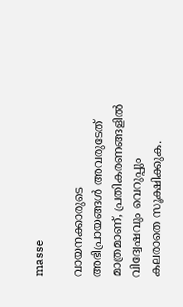masse

വായനക്കാരുടെ അഭിപ്രായങ്ങള്‍ അവരുടേത് മാത്രമാണ്, പ്രതികരണങ്ങളിൽ വിദ്വേഷവും വെറുപ്പും കലരാതെ സൂക്ഷിക്കുക.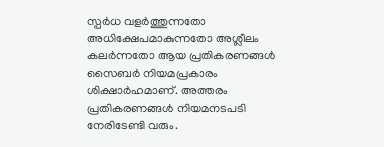സ്പർധ വളർത്തുന്നതോ അധിക്ഷേപമാകുന്നതോ അശ്ലീലം കലർന്നതോ ആയ പ്രതികരണങ്ങൾ സൈബർ നിയമപ്രകാരം ശിക്ഷാർഹമാണ്. അത്തരം പ്രതികരണങ്ങൾ നിയമനടപടി നേരിടേണ്ടി വരും.